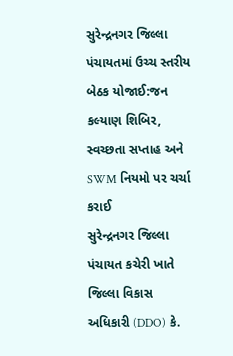સુરેન્દ્રનગર જિલ્લા પંચાયતમાં ઉચ્ચ સ્તરીય બેઠક યોજાઈ:જન કલ્યાણ શિબિર, સ્વચ્છતા સપ્તાહ અને SWM નિયમો પર ચર્ચા કરાઈ
સુરેન્દ્રનગર જિલ્લા પંચાયત કચેરી ખાતે જિલ્લા વિકાસ અધિકારી (DDO) કે.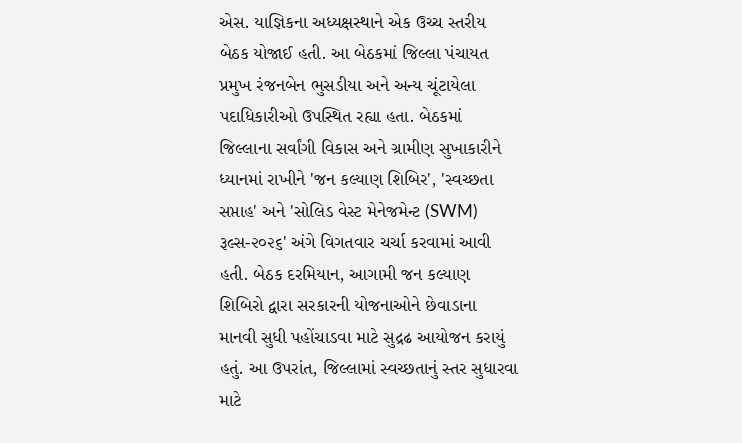એસ. યાજ્ઞિકના અધ્યક્ષસ્થાને એક ઉચ્ચ સ્તરીય બેઠક યોજાઈ હતી. આ બેઠકમાં જિલ્લા પંચાયત પ્રમુખ રંજનબેન ભુસડીયા અને અન્ય ચૂંટાયેલા પદાધિકારીઓ ઉપસ્થિત રહ્યા હતા. બેઠકમાં જિલ્લાના સર્વાંગી વિકાસ અને ગ્રામીણ સુખાકારીને ધ્યાનમાં રાખીને 'જન કલ્યાણ શિબિર', 'સ્વચ્છતા સપ્તાહ' અને 'સોલિડ વેસ્ટ મેનેજમેન્ટ (SWM) રૂલ્સ-૨૦૨૬' અંગે વિગતવાર ચર્ચા કરવામાં આવી હતી. બેઠક દરમિયાન, આગામી જન કલ્યાણ શિબિરો દ્વારા સરકારની યોજનાઓને છેવાડાના માનવી સુધી પહોંચાડવા માટે સુદ્રઢ આયોજન કરાયું હતું. આ ઉપરાંત, જિલ્લામાં સ્વચ્છતાનું સ્તર સુધારવા માટે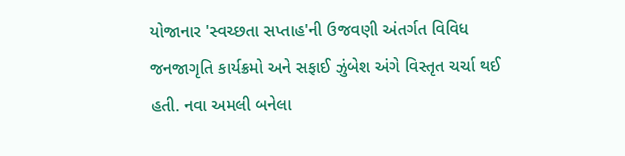યોજાનાર 'સ્વચ્છતા સપ્તાહ'ની ઉજવણી અંતર્ગત વિવિધ જનજાગૃતિ કાર્યક્રમો અને સફાઈ ઝુંબેશ અંગે વિસ્તૃત ચર્ચા થઈ હતી. નવા અમલી બનેલા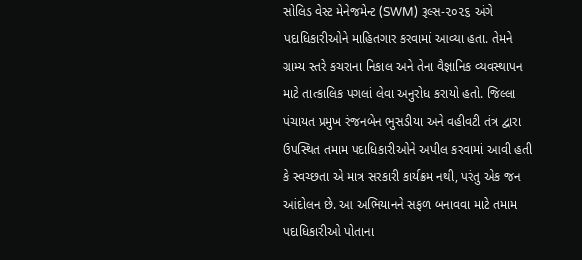સોલિડ વેસ્ટ મેનેજમેન્ટ (SWM) રૂલ્સ-૨૦૨૬ અંગે પદાધિકારીઓને માહિતગાર કરવામાં આવ્યા હતા. તેમને ગ્રામ્ય સ્તરે કચરાના નિકાલ અને તેના વૈજ્ઞાનિક વ્યવસ્થાપન માટે તાત્કાલિક પગલાં લેવા અનુરોધ કરાયો હતો. જિલ્લા પંચાયત પ્રમુખ રંજનબેન ભુસડીયા અને વહીવટી તંત્ર દ્વારા ઉપસ્થિત તમામ પદાધિકારીઓને અપીલ કરવામાં આવી હતી કે સ્વચ્છતા એ માત્ર સરકારી કાર્યક્રમ નથી, પરંતુ એક જન આંદોલન છે. આ અભિયાનને સફળ બનાવવા માટે તમામ પદાધિકારીઓ પોતાના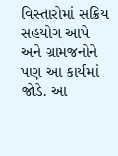વિસ્તારોમાં સક્રિય સહયોગ આપે અને ગ્રામજનોને પણ આ કાર્યમાં જોડે. આ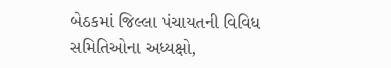બેઠકમાં જિલ્લા પંચાયતની વિવિધ સમિતિઓના અધ્યક્ષો,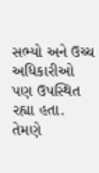સભ્યો અને ઉચ્ચ અધિકારીઓ પણ ઉપસ્થિત રહ્યા હતા. તેમણે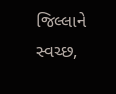જિલ્લાને સ્વચ્છ,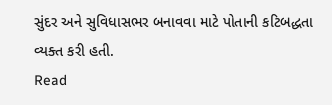સુંદર અને સુવિધાસભર બનાવવા માટે પોતાની કટિબદ્ધતા વ્યક્ત કરી હતી.
Read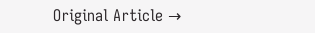Original Article →